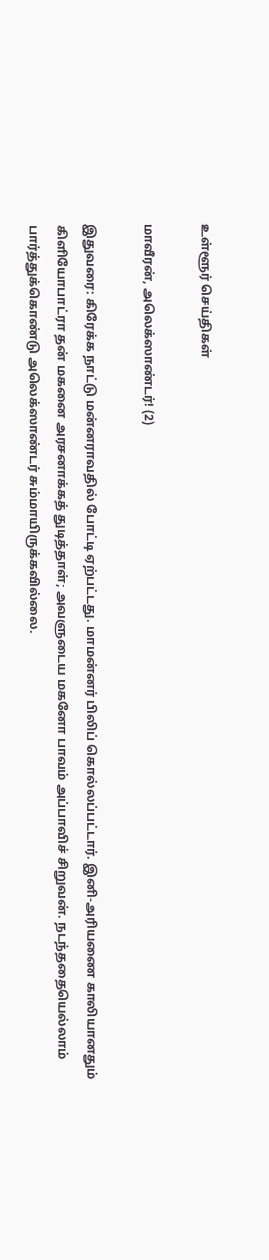உள்ளூர் செய்திகள்

மாவீரன், அலெக்ஸாண்டர்! (2)

இதுவரை: கிரேக்க நாட்டு மன்னராவதில் போட்டி ஏற்பட்டது. மாமன்னர் பிலிப் கொல்லப்பட்டார். இனி-அரியணை காலியானதும் கிளியோபாட்ரா தன் மகனை அரசனாக்கத் துடித்தாள்; அவளுடைய மகனோ பாவம் அப்பாவிச் சிறுவன். நடந்ததையெல்லாம் பார்த்துக்கொண்டு அலெக்ஸாண்டர் சும்மாயிருக்கவில்லை.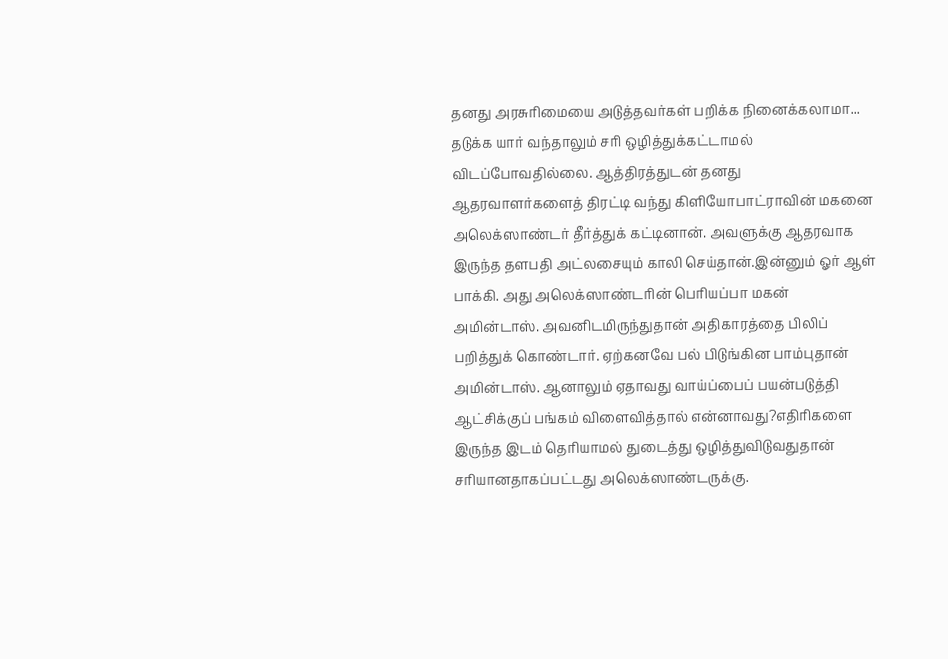தனது அரசுரிமையை அடுத்தவர்கள் பறிக்க நினைக்கலாமா... தடுக்க யார் வந்தாலும் சரி ஒழித்துக்கட்டாமல் விடப்போவதில்லை. ஆத்திரத்துடன் தனது ஆதரவாளர்களைத் திரட்டி வந்து கிளியோபாட்ராவின் மகனை அலெக்ஸாண்டர் தீர்த்துக் கட்டினான். அவளுக்கு ஆதரவாக இருந்த தளபதி அட்லசையும் காலி செய்தான்.இன்னும் ஓர் ஆள் பாக்கி. அது அலெக்ஸாண்டரின் பெரியப்பா மகன் அமின்டாஸ். அவனிடமிருந்துதான் அதிகாரத்தை பிலிப் பறித்துக் கொண்டார். ஏற்கனவே பல் பிடுங்கின பாம்புதான் அமின்டாஸ். ஆனாலும் ஏதாவது வாய்ப்பைப் பயன்படுத்தி ஆட்சிக்குப் பங்கம் விளைவித்தால் என்னாவது?எதிரிகளை இருந்த இடம் தெரியாமல் துடைத்து ஒழித்துவிடுவதுதான் சரியானதாகப்பட்டது அலெக்ஸாண்டருக்கு.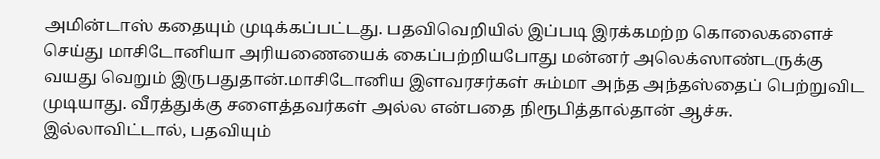அமின்டாஸ் கதையும் முடிக்கப்பட்டது. பதவிவெறியில் இப்படி இரக்கமற்ற கொலைகளைச் செய்து மாசிடோனியா அரியணையைக் கைப்பற்றியபோது மன்னர் அலெக்ஸாண்டருக்கு வயது வெறும் இருபதுதான்.மாசிடோனிய இளவரசர்கள் சும்மா அந்த அந்தஸ்தைப் பெற்றுவிட முடியாது. வீரத்துக்கு சளைத்தவர்கள் அல்ல என்பதை நிரூபித்தால்தான் ஆச்சு. இல்லாவிட்டால், பதவியும்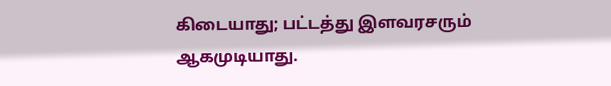கிடையாது; பட்டத்து இளவரசரும் ஆகமுடியாது.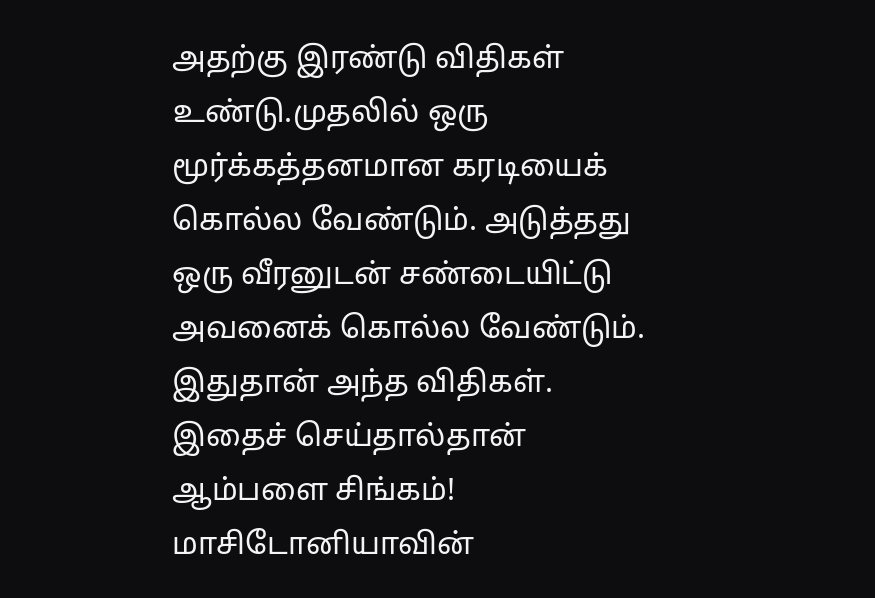அதற்கு இரண்டு விதிகள் உண்டு.முதலில் ஒரு மூர்க்கத்தனமான கரடியைக் கொல்ல வேண்டும். அடுத்தது ஒரு வீரனுடன் சண்டையிட்டு அவனைக் கொல்ல வேண்டும். இதுதான் அந்த விதிகள். இதைச் செய்தால்தான் ஆம்பளை சிங்கம்! மாசிடோனியாவின்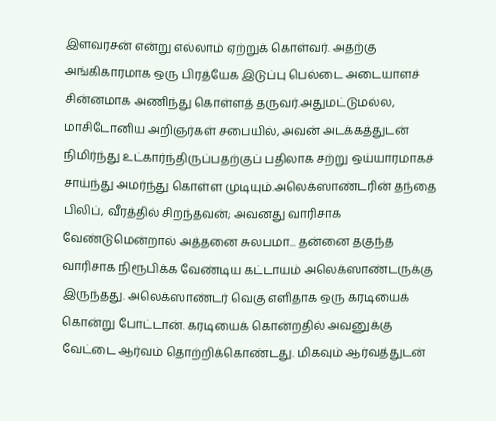இளவரசன் என்று எல்லாம் ஏற்றுக் கொள்வர். அதற்கு அங்கிகாரமாக ஒரு பிரத்யேக இடுப்பு பெல்டை அடையாளச் சின்னமாக அணிந்து கொள்ளத் தருவர்.அதுமட்டுமல்ல, மாசிடோனிய அறிஞர்கள் சபையில், அவன் அடக்கத்துடன் நிமிர்ந்து உட்கார்ந்திருப்பதற்குப் பதிலாக சற்று ஒய்யாரமாகச் சாய்ந்து அமர்ந்து கொள்ள முடியும்.அலெக்ஸாண்டரின் தந்தை பிலிப், வீரத்தில் சிறந்தவன்; அவனது வாரிசாக வேண்டுமென்றால் அத்தனை சுலபமா... தன்னை தகுந்த வாரிசாக நிரூபிக்க வேண்டிய கட்டாயம் அலெக்ஸாண்டருக்கு இருந்தது. அலெக்ஸாண்டர் வெகு எளிதாக ஒரு கரடியைக் கொன்று போட்டான். கரடியைக் கொன்றதில் அவனுக்கு வேட்டை ஆர்வம் தொற்றிக்கொண்டது. மிகவும் ஆர்வத்துடன்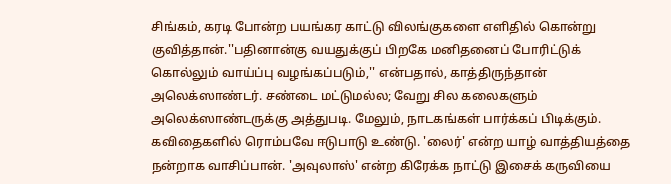சிங்கம், கரடி போன்ற பயங்கர காட்டு விலங்குகளை எளிதில் கொன்று குவித்தான்.''பதினான்கு வயதுக்குப் பிறகே மனிதனைப் போரிட்டுக் கொல்லும் வாய்ப்பு வழங்கப்படும்,'' என்பதால், காத்திருந்தான் அலெக்ஸாண்டர். சண்டை மட்டுமல்ல; வேறு சில கலைகளும் அலெக்ஸாண்டருக்கு அத்துபடி. மேலும், நாடகங்கள் பார்க்கப் பிடிக்கும். கவிதைகளில் ரொம்பவே ஈடுபாடு உண்டு. 'லைர்' என்ற யாழ் வாத்தியத்தை நன்றாக வாசிப்பான். 'அவுலாஸ்' என்ற கிரேக்க நாட்டு இசைக் கருவியை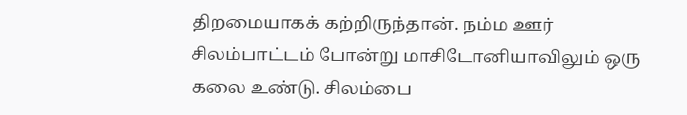திறமையாகக் கற்றிருந்தான். நம்ம ஊர் சிலம்பாட்டம் போன்று மாசிடோனியாவிலும் ஒரு கலை உண்டு. சிலம்பை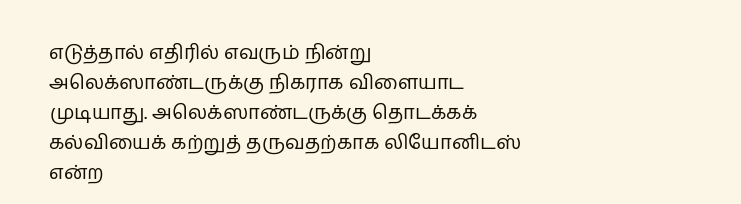எடுத்தால் எதிரில் எவரும் நின்று அலெக்ஸாண்டருக்கு நிகராக விளையாட முடியாது. அலெக்ஸாண்டருக்கு தொடக்கக் கல்வியைக் கற்றுத் தருவதற்காக லியோனிடஸ் என்ற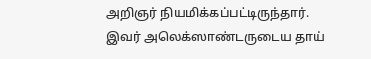அறிஞர் நியமிக்கப்பட்டிருந்தார். இவர் அலெக்ஸாண்டருடைய தாய்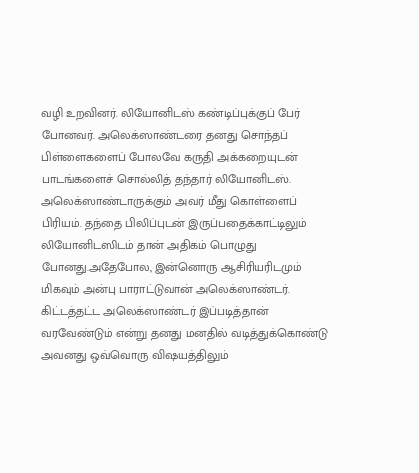வழி உறவினர். லியோனிடஸ் கண்டிப்புக்குப் பேர் போனவர். அலெக்ஸாண்டரை தனது சொந்தப் பிள்ளைகளைப் போலவே கருதி அக்கறையுடன் பாடங்களைச் சொல்லித் தந்தார் லியோனிடஸ். அலெக்ஸாண்டாருக்கும் அவர் மீது கொள்ளைப் பிரியம். தந்தை பிலிப்புடன் இருப்பதைக்காட்டிலும் லியோனிடஸிடம் தான் அதிகம் பொழுது போனது.அதேபோல, இன்னொரு ஆசிரியரிடமும் மிகவும் அன்பு பாராட்டுவான் அலெக்ஸாண்டர். கிட்டத்தட்ட அலெக்ஸாண்டர் இப்படித்தான் வரவேண்டும் என்று தனது மனதில் வடித்துக்கொண்டு அவனது ஒவ்வொரு விஷயத்திலும்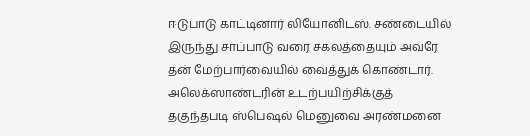ஈடுபாடு காட்டினார் லியோனிடஸ். சண்டையில் இருந்து சாப்பாடு வரை சகலத்தையும் அவரே தன் மேற்பார்வையில் வைத்துக் கொண்டார். அலெக்ஸாண்டரின் உடற்பயிற்சிக்குத் தகுந்தபடி ஸ்பெஷல் மெனுவை அரண்மனை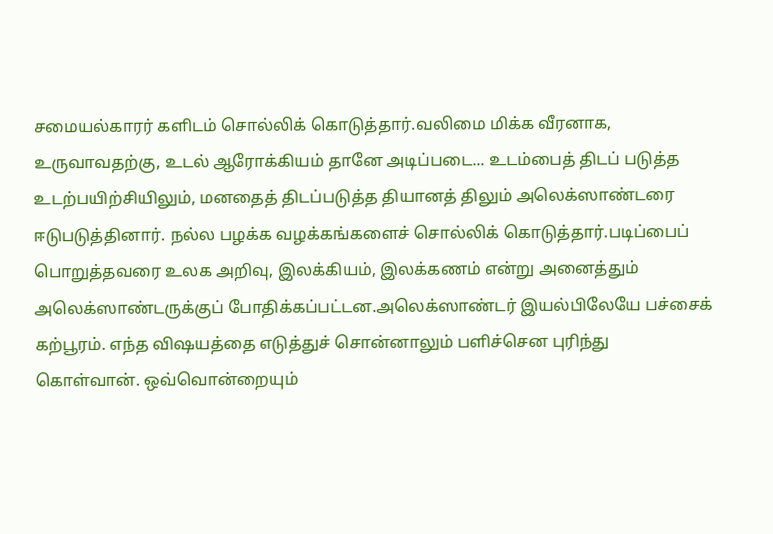சமையல்காரர் களிடம் சொல்லிக் கொடுத்தார்.வலிமை மிக்க வீரனாக, உருவாவதற்கு, உடல் ஆரோக்கியம் தானே அடிப்படை... உடம்பைத் திடப் படுத்த உடற்பயிற்சியிலும், மனதைத் திடப்படுத்த தியானத் திலும் அலெக்ஸாண்டரை ஈடுபடுத்தினார். நல்ல பழக்க வழக்கங்களைச் சொல்லிக் கொடுத்தார்.படிப்பைப் பொறுத்தவரை உலக அறிவு, இலக்கியம், இலக்கணம் என்று அனைத்தும் அலெக்ஸாண்டருக்குப் போதிக்கப்பட்டன.அலெக்ஸாண்டர் இயல்பிலேயே பச்சைக் கற்பூரம். எந்த விஷயத்தை எடுத்துச் சொன்னாலும் பளிச்சென புரிந்து கொள்வான். ஒவ்வொன்றையும்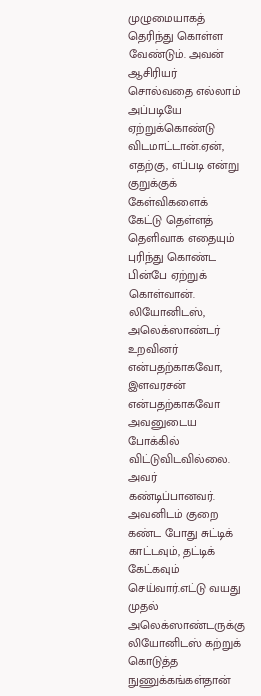முழுமையாகத் தெரிந்து கொள்ள வேண்டும். அவன் ஆசிரியர் சொல்வதை எல்லாம் அப்படியே ஏற்றுக்கொண்டு விடமாட்டான்.ஏன், எதற்கு, எப்படி என்று குறுக்குக் கேள்விகளைக் கேட்டு தெள்ளத் தெளிவாக எதையும் புரிந்து கொண்ட பின்பே ஏற்றுக் கொள்வான். லியோனிடஸ், அலெக்ஸாண்டர் உறவினர் என்பதற்காகவோ, இளவரசன் என்பதற்காகவோ அவனுடைய போக்கில் விட்டுவிடவில்லை. அவர் கண்டிப்பானவர். அவனிடம் குறை கண்ட போது சுட்டிக் காட்டவும், தட்டிக் கேட்கவும் செய்வார்.எட்டு வயது முதல் அலெக்ஸாண்டருக்கு லியோனிடஸ் கற்றுக் கொடுத்த நுணுக்கங்கள்தான்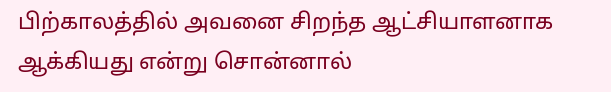பிற்காலத்தில் அவனை சிறந்த ஆட்சியாளனாக ஆக்கியது என்று சொன்னால்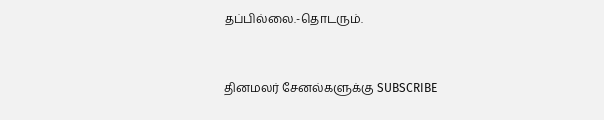தப்பில்லை.-தொடரும்.


தினமலர் சேனல்களுக்கு SUBSCRIBE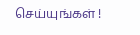செய்யுங்கள் !